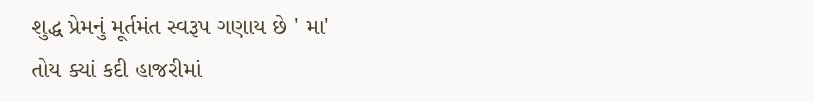શુદ્ધ પ્રેમનું મૂર્તમંત સ્વરૂપ ગણાય છે ' મા'
તોય ક્યાં કદી હાજરીમાં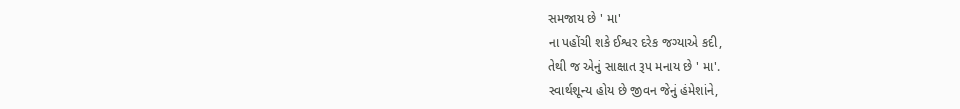સમજાય છે ' મા'
ના પહોંચી શકે ઈશ્વર દરેક જગ્યાએ કદી,
તેથી જ એનું સાક્ષાત રૂપ મનાય છે ' મા'.
સ્વાર્થશૂન્ય હોય છે જીવન જેનું હંમેશાંને,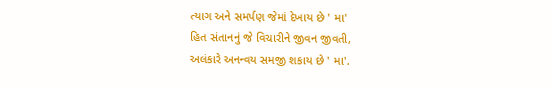ત્યાગ અને સમર્પણ જેમાં દેખાય છે ' મા'
હિત સંતાનનું જે વિચારીને જીવન જીવતી,
અલંકારે અનન્વય સમજી શકાય છે ' મા'.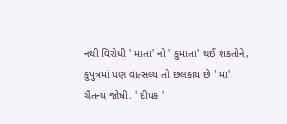નથી વિરોધી ' માતા' નો ' કુમાતા' થઈ શકતોને,
કુપુત્રમાં પણ વાત્સલ્ય તો છલકાય છે ' મા'
ચૈતન્ય જોષી. ' દીપક '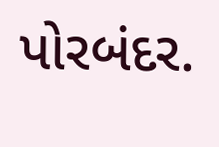પોરબંદર.